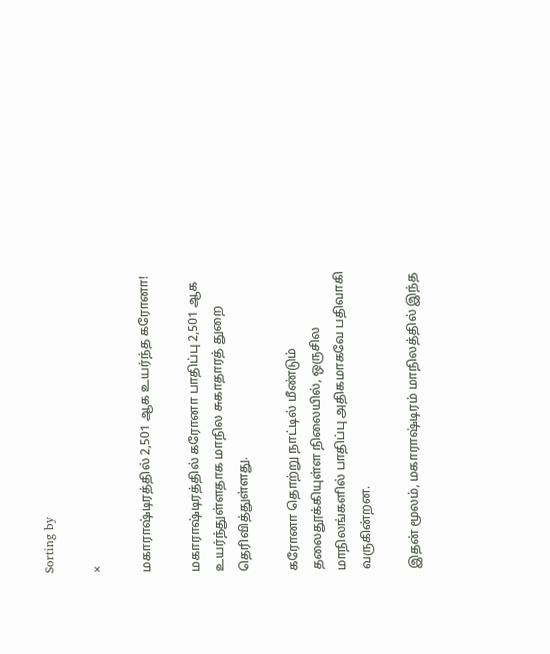Sorting by

×

மகாராஷ்டிரத்தில் 2,501 ஆக உயர்ந்த கரோனா!

மகாராஷ்டிரத்தில் கரோனா பாதிப்பு 2,501 ஆக உயர்ந்துள்ளதாக மாநில சுகாதாரத் துறை தெரிவித்துள்ளது.

கரோனா தொற்று நாட்டில் மீண்டும் தலைதூக்கியுள்ள நிலையில், ஒருசில மாநிலங்களில் பாதிப்பு அதிகமாகவே பதிவாகி வருகின்றன.

இதன் மூலம், மகாராஷ்டிரம் மாநிலத்தில் இந்த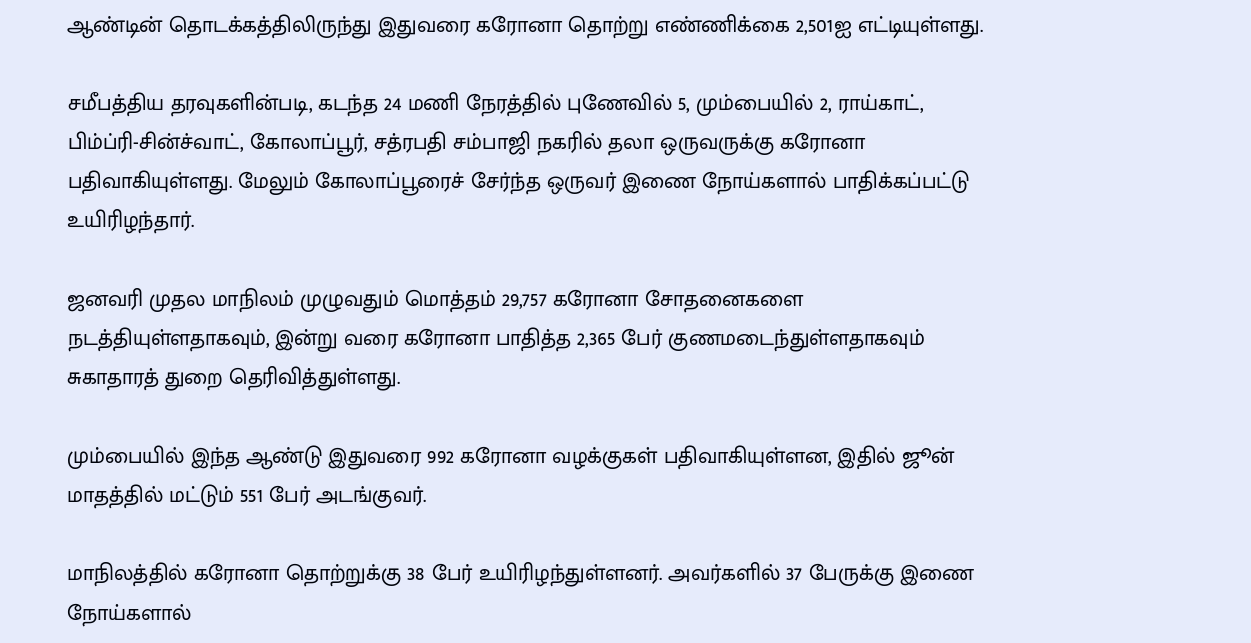ஆண்டின் தொடக்கத்திலிருந்து இதுவரை கரோனா தொற்று எண்ணிக்கை 2,501ஐ எட்டியுள்ளது.

சமீபத்திய தரவுகளின்படி, கடந்த 24 மணி நேரத்தில் புணேவில் 5, மும்பையில் 2, ராய்காட், பிம்ப்ரி-சின்ச்வாட், கோலாப்பூர், சத்ரபதி சம்பாஜி நகரில் தலா ஒருவருக்கு கரோனா பதிவாகியுள்ளது. மேலும் கோலாப்பூரைச் சேர்ந்த ஒருவர் இணை நோய்களால் பாதிக்கப்பட்டு உயிரிழந்தார்.

ஜனவரி முதல மாநிலம் முழுவதும் மொத்தம் 29,757 கரோனா சோதனைகளை நடத்தியுள்ளதாகவும், இன்று வரை கரோனா பாதித்த 2,365 பேர் குணமடைந்துள்ளதாகவும் சுகாதாரத் துறை தெரிவித்துள்ளது.

மும்பையில் இந்த ஆண்டு இதுவரை 992 கரோனா வழக்குகள் பதிவாகியுள்ளன, இதில் ஜூன் மாதத்தில் மட்டும் 551 பேர் அடங்குவர்.

மாநிலத்தில் கரோனா தொற்றுக்கு 38 பேர் உயிரிழந்துள்ளனர். அவர்களில் 37 பேருக்கு இணை நோய்களால்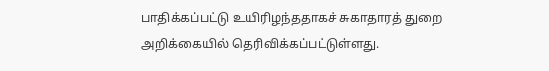பாதிக்கப்பட்டு உயிரிழந்ததாகச் சுகாதாரத் துறை அறிக்கையில் தெரிவிக்கப்பட்டுள்ளது.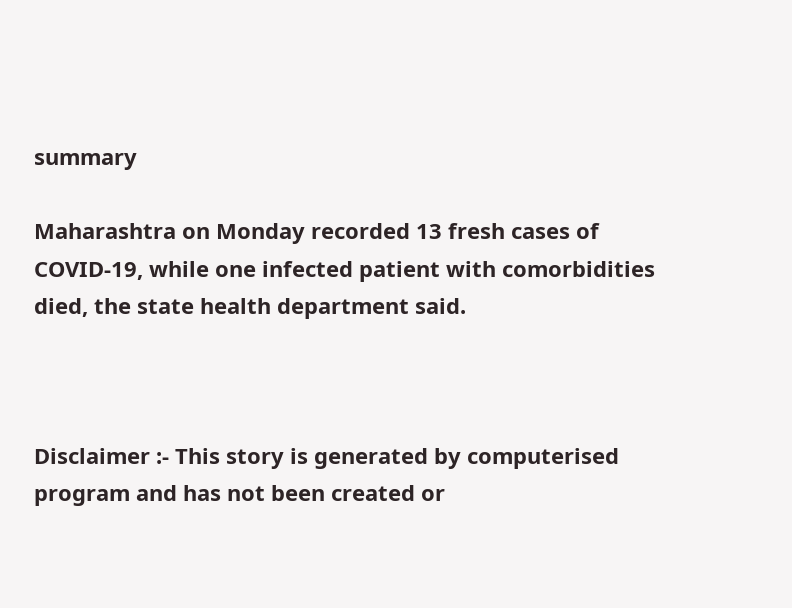summary

Maharashtra on Monday recorded 13 fresh cases of COVID-19, while one infected patient with comorbidities died, the state health department said.



Disclaimer :- This story is generated by computerised program and has not been created or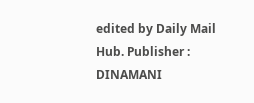edited by Daily Mail Hub. Publisher : DINAMANI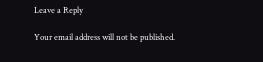Leave a Reply

Your email address will not be published.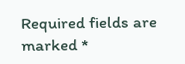Required fields are marked *